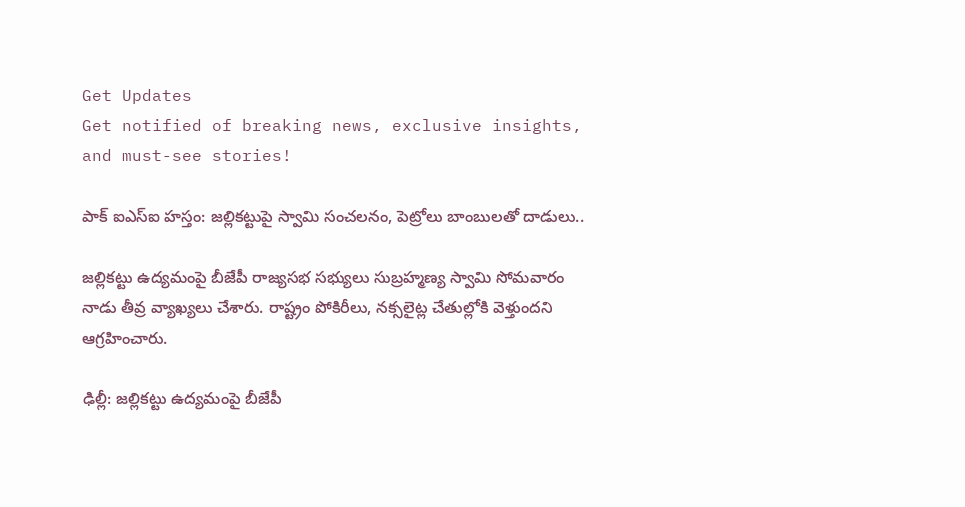Get Updates
Get notified of breaking news, exclusive insights, and must-see stories!

పాక్ ఐఎస్ఐ హస్తం: జల్లికట్టుపై స్వామి సంచలనం, పెట్రోలు బాంబులతో దాడులు..

జల్లికట్టు ఉద్యమంపై బీజేపీ రాజ్యసభ సభ్యులు సుబ్రహ్మణ్య స్వామి సోమవారం నాడు తీవ్ర వ్యాఖ్యలు చేశారు. రాష్ట్రం పోకిరీలు, నక్సలైట్ల చేతుల్లోకి వెళ్తుందని ఆగ్రహించారు.

ఢిల్లీ: జల్లికట్టు ఉద్యమంపై బీజేపీ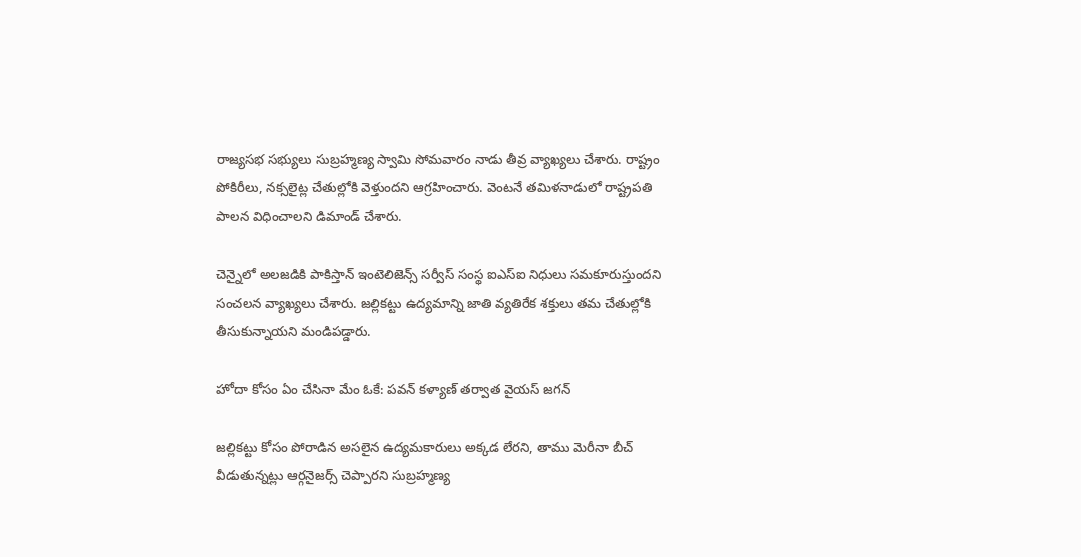రాజ్యసభ సభ్యులు సుబ్రహ్మణ్య స్వామి సోమవారం నాడు తీవ్ర వ్యాఖ్యలు చేశారు. రాష్ట్రం పోకిరీలు, నక్సలైట్ల చేతుల్లోకి వెళ్తుందని ఆగ్రహించారు. వెంటనే తమిళనాడులో రాష్ట్రపతి పాలన విధించాలని డిమాండ్ చేశారు.

చెన్నైలో అలజడికి పాకిస్తాన్ ఇంటెలిజెన్స్ సర్వీస్ సంస్థ ఐఎస్ఐ నిధులు సమకూరుస్తుందని సంచలన వ్యాఖ్యలు చేశారు. జల్లికట్టు ఉద్యమాన్ని జాతి వ్యతిరేక శక్తులు తమ చేతుల్లోకి తీసుకున్నాయని మండిపడ్డారు.

హోదా కోసం ఏం చేసినా మేం ఓకే: పవన్ కళ్యాణ్ తర్వాత వైయస్ జగన్

జల్లికట్టు కోసం పోరాడిన అసలైన ఉద్యమకారులు అక్కడ లేరని, తాము మెరీనా బీచ్ వీడుతున్నట్లు ఆర్గనైజర్స్ చెప్పారని సుబ్రహ్మణ్య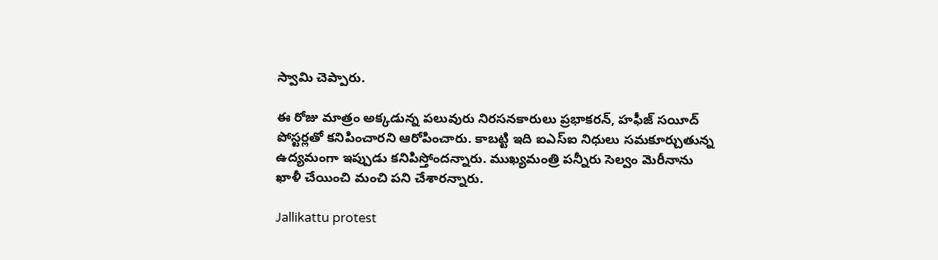స్వామి చెప్పారు.

ఈ రోజు మాత్రం అక్కడున్న పలువురు నిరసనకారులు ప్రభాకరన్, హఫీజ్ సయీద్ పోస్టర్లతో కనిపించారని ఆరోపించారు. కాబట్టి ఇది ఐఎస్ఐ నిధులు సమకూర్చుతున్న ఉద్యమంగా ఇప్పుడు కనిపిస్తోందన్నారు. ముఖ్యమంత్రి పన్నీరు సెల్వం మెరీనాను ఖాళీ చేయించి మంచి పని చేశారన్నారు.

Jallikattu protest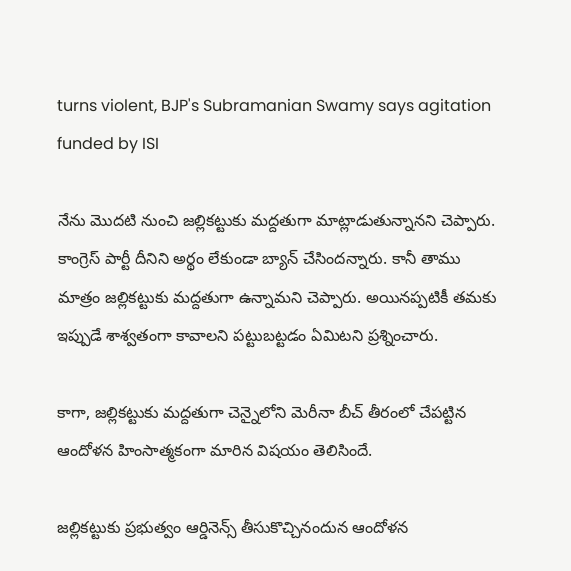turns violent, BJP's Subramanian Swamy says agitation funded by ISI

నేను మొదటి నుంచి జల్లికట్టుకు మద్దతుగా మాట్లాడుతున్నానని చెప్పారు. కాంగ్రెస్ పార్టీ దీనిని అర్థం లేకుండా బ్యాన్ చేసిందన్నారు. కానీ తాము మాత్రం జల్లికట్టుకు మద్దతుగా ఉన్నామని చెప్పారు. అయినప్పటికీ తమకు ఇప్పుడే శాశ్వతంగా కావాలని పట్టుబట్టడం ఏమిటని ప్రశ్నించారు.

కాగా, జల్లికట్టుకు మద్దతుగా చెన్నైలోని మెరీనా బీచ్‌ తీరంలో చేపట్టిన ఆందోళన హింసాత్మకంగా మారిన విషయం తెలిసిందే.

జల్లికట్టుకు ప్రభుత్వం ఆర్డినెన్స్‌ తీసుకొచ్చినందున ఆందోళన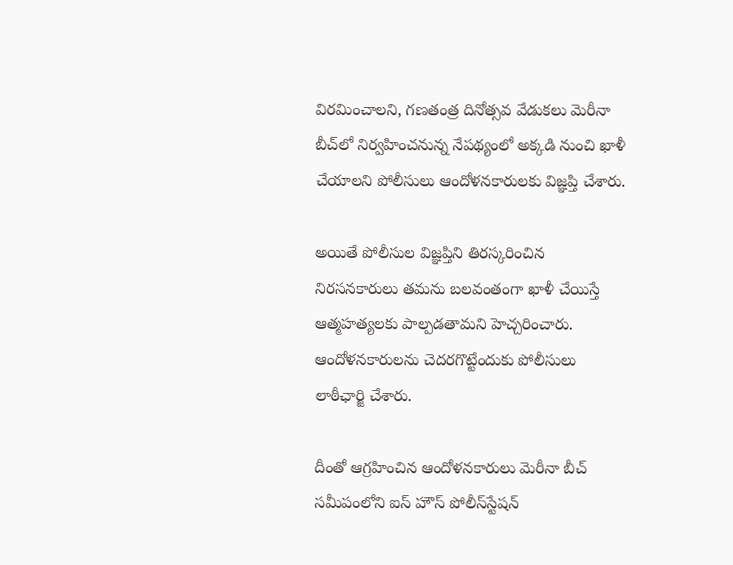విరమించాలని, గణతంత్ర దినోత్సవ వేడుకలు మెరీనా బీచ్‌లో నిర్వహించనున్న నేపథ్యంలో అక్కడి నుంచి ఖాళీ చేయాలని పోలీసులు ఆందోళనకారులకు విజ్ఞప్తి చేశారు.

అయితే పోలీసుల విజ్ఞప్తిని తిరస్కరించిన నిరసనకారులు తమను బలవంతంగా ఖాళీ చేయిస్తే ఆత్మహత్యలకు పాల్పడతామని హెచ్చరించారు. ఆందోళనకారులను చెదరగొట్టేందుకు పోలీసులు లాఠీఛార్జి చేశారు.

దీంతో ఆగ్రహించిన ఆందోళనకారులు మెరీనా బీచ్‌ సమీపంలోని ఐస్‌ హౌస్‌ పోలీస్‌స్టేషన్‌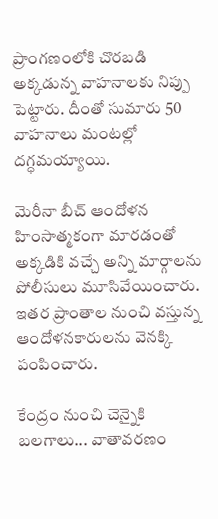ప్రాంగణంలోకి చొరబడి అక్కడున్న వాహనాలకు నిప్పు పెట్టారు. దీంతో సుమారు 50 వాహనాలు మంటల్లో దగ్ధమయ్యాయి.

మెరీనా బీచ్‌ ఆందోళన హింసాత్మకంగా మారడంతో అక్కడికి వచ్చే అన్ని మార్గాలను పోలీసులు మూసివేయించారు. ఇతర ప్రాంతాల నుంచి వస్తున్న ఆందోళనకారులను వెనక్కి పంపించారు.

కేంద్రం నుంచి చెన్నైకి బలగాలు... వాతావరణం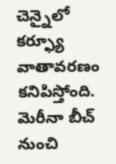చెన్నైలో కర్ఫ్యూ వాతావరణం కనిపిస్తోంది. మెరీనా బీచ్ నుంచి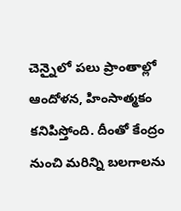చెన్నైలో పలు ప్రాంతాల్లో ఆందోళన, హింసాత్మకం కనిపిస్తోంది. దీంతో కేంద్రం నుంచి మరిన్ని బలగాలను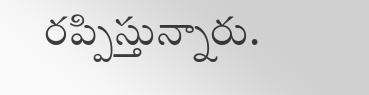రప్పిస్తున్నారు.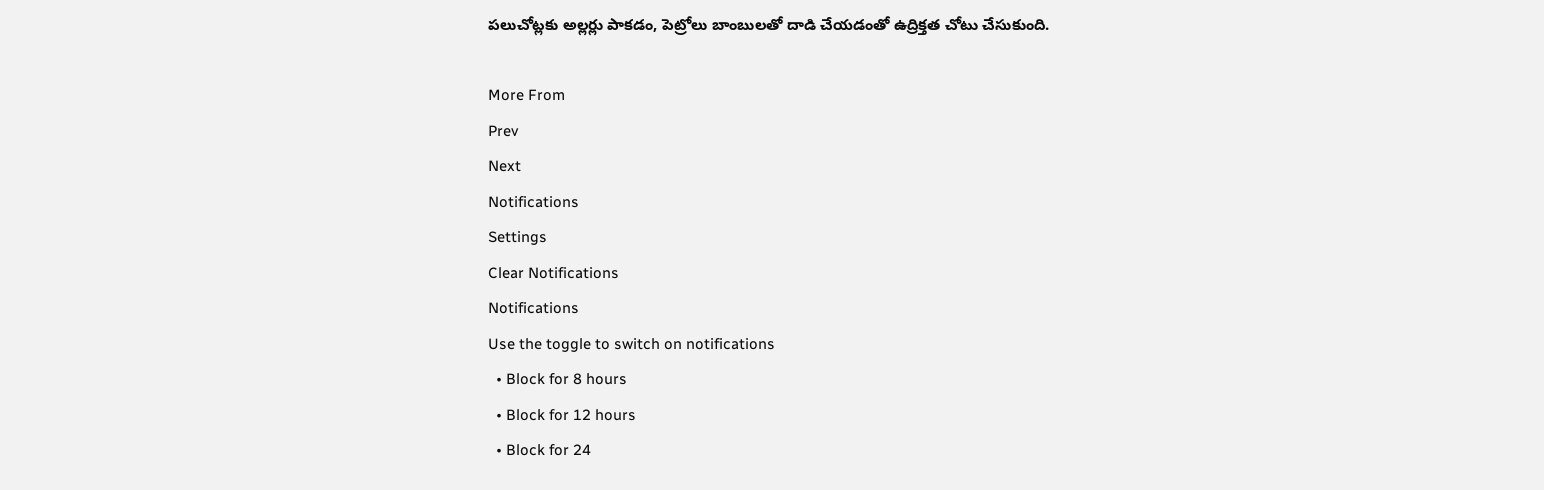పలుచోట్లకు అల్లర్లు పాకడం, పెట్రోలు బాంబులతో దాడి చేయడంతో ఉద్రిక్తత చోటు చేసుకుంది.

More From
Prev
Next
Notifications
Settings
Clear Notifications
Notifications
Use the toggle to switch on notifications
  • Block for 8 hours
  • Block for 12 hours
  • Block for 24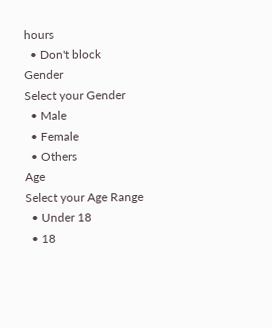hours
  • Don't block
Gender
Select your Gender
  • Male
  • Female
  • Others
Age
Select your Age Range
  • Under 18
  • 18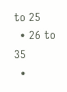to 25
  • 26 to 35
  •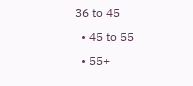36 to 45
  • 45 to 55
  • 55+